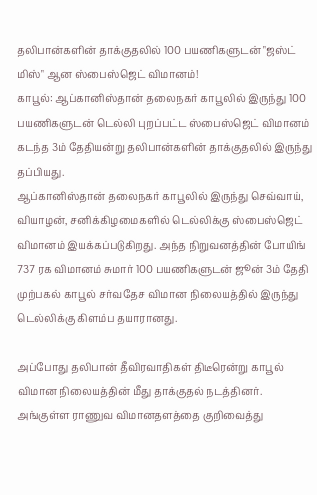தலிபான்களின் தாக்குதலில் 100 பயணிகளுடன் "ஜஸ்ட் மிஸ்" ஆன ஸ்பைஸ்ஜெட் விமானம்!
காபூல்: ஆப்கானிஸ்தான் தலைநகர் காபூலில் இருந்து 100 பயணிகளுடன் டெல்லி புறப்பட்ட ஸ்பைஸ்ஜெட் விமானம் கடந்த 3ம் தேதியன்று தலிபான்களின் தாக்குதலில் இருந்து தப்பியது.
ஆப்கானிஸ்தான் தலைநகர் காபூலில் இருந்து செவ்வாய், வியாழன், சனிக்கிழமைகளில் டெல்லிக்கு ஸ்பைஸ்ஜெட் விமானம் இயக்கப்படுகிறது. அந்த நிறுவனத்தின் போயிங் 737 ரக விமானம் சுமார் 100 பயணிகளுடன் ஜூன் 3ம் தேதி முற்பகல் காபூல் சர்வதேச விமான நிலையத்தில் இருந்து டெல்லிக்கு கிளம்ப தயாரானது.

அப்போது தலிபான் தீவிரவாதிகள் திடீரென்று காபூல் விமான நிலையத்தின் மீது தாக்குதல் நடத்தினர். அங்குள்ள ராணுவ விமானதளத்தை குறிவைத்து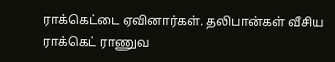ராக்கெட்டை ஏவினார்கள். தலிபான்கள் வீசிய ராக்கெட் ராணுவ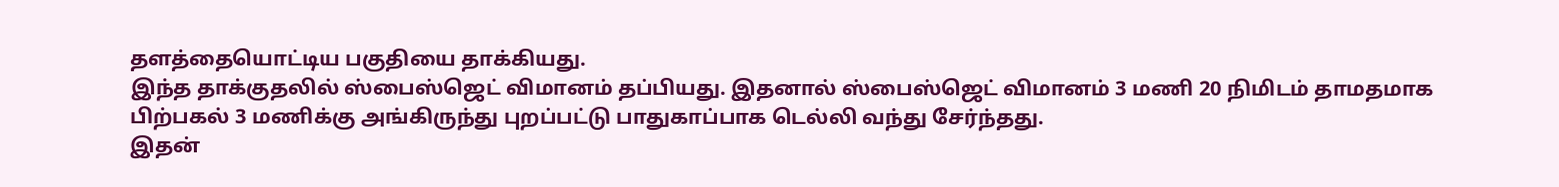தளத்தையொட்டிய பகுதியை தாக்கியது.
இந்த தாக்குதலில் ஸ்பைஸ்ஜெட் விமானம் தப்பியது. இதனால் ஸ்பைஸ்ஜெட் விமானம் 3 மணி 20 நிமிடம் தாமதமாக பிற்பகல் 3 மணிக்கு அங்கிருந்து புறப்பட்டு பாதுகாப்பாக டெல்லி வந்து சேர்ந்தது.
இதன்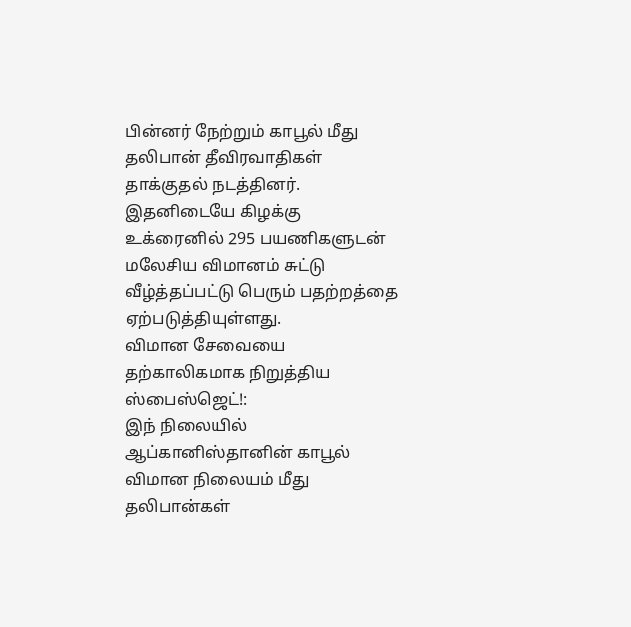பின்னர் நேற்றும் காபூல் மீது தலிபான் தீவிரவாதிகள் தாக்குதல் நடத்தினர். இதனிடையே கிழக்கு உக்ரைனில் 295 பயணிகளுடன் மலேசிய விமானம் சுட்டு வீழ்த்தப்பட்டு பெரும் பதற்றத்தை ஏற்படுத்தியுள்ளது.
விமான சேவையை தற்காலிகமாக நிறுத்திய ஸ்பைஸ்ஜெட்!:
இந் நிலையில் ஆப்கானிஸ்தானின் காபூல் விமான நிலையம் மீது தலிபான்கள்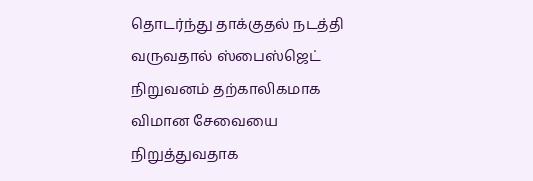தொடர்ந்து தாக்குதல் நடத்தி வருவதால் ஸ்பைஸ்ஜெட் நிறுவனம் தற்காலிகமாக விமான சேவையை நிறுத்துவதாக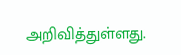அறிவித்துள்ளது.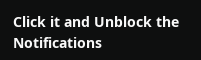Click it and Unblock the Notifications